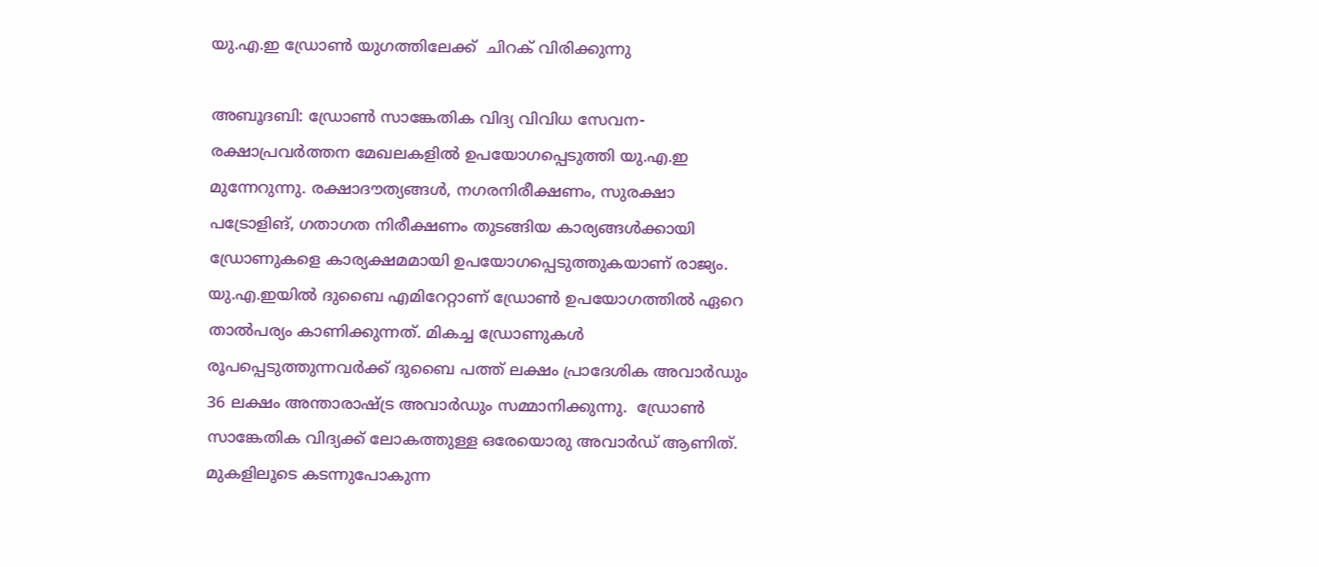യു.എ.ഇ ഡ്രോണ്‍ യുഗത്തിലേക്ക്  ചിറക് വിരിക്കുന്നു

അബൂദബി: ഡ്രോണ്‍ സാങ്കേതിക വിദ്യ വിവിധ സേവന-രക്ഷാപ്രവര്‍ത്തന മേഖലകളില്‍ ഉപയോഗപ്പെടുത്തി യു.എ.ഇ മുന്നേറുന്നു. രക്ഷാദൗത്യങ്ങള്‍, നഗരനിരീക്ഷണം, സുരക്ഷാ പട്രോളിങ്, ഗതാഗത നിരീക്ഷണം തുടങ്ങിയ കാര്യങ്ങള്‍ക്കായി ഡ്രോണുകളെ കാര്യക്ഷമമായി ഉപയോഗപ്പെടുത്തുകയാണ് രാജ്യം.
യു.എ.ഇയില്‍ ദുബൈ എമിറേറ്റാണ് ഡ്രോണ്‍ ഉപയോഗത്തില്‍ ഏറെ താല്‍പര്യം കാണിക്കുന്നത്. മികച്ച ഡ്രോണുകള്‍ രൂപപ്പെടുത്തുന്നവര്‍ക്ക് ദുബൈ പത്ത് ലക്ഷം പ്രാദേശിക അവാര്‍ഡും 36 ലക്ഷം അന്താരാഷ്ട്ര അവാര്‍ഡും സമ്മാനിക്കുന്നു.  ഡ്രോണ്‍ സാങ്കേതിക വിദ്യക്ക് ലോകത്തുള്ള ഒരേയൊരു അവാര്‍ഡ് ആണിത്.
മുകളിലൂടെ കടന്നുപോകുന്ന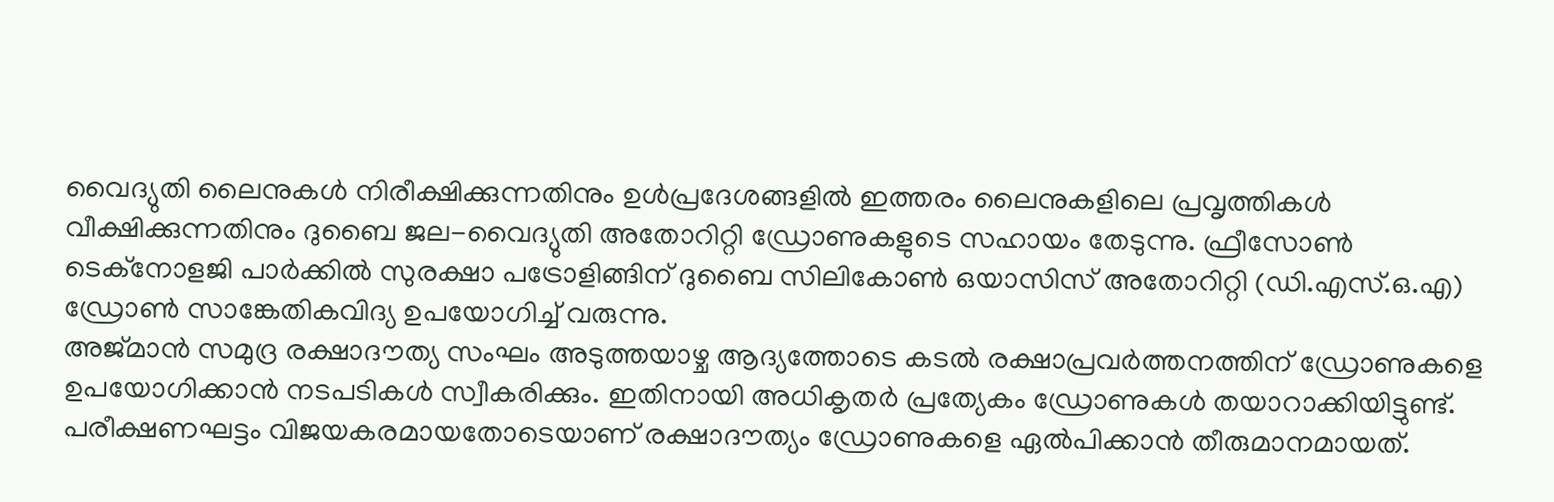വൈദ്യുതി ലൈനുകള്‍ നിരീക്ഷിക്കുന്നതിനും ഉള്‍പ്രദേശങ്ങളില്‍ ഇത്തരം ലൈനുകളിലെ പ്രവൃത്തികള്‍ വീക്ഷിക്കുന്നതിനും ദുബൈ ജല-വൈദ്യുതി അതോറിറ്റി ഡ്രോണുകളുടെ സഹായം തേടുന്നു. ഫ്രീസോണ്‍ ടെക്നോളജി പാര്‍ക്കില്‍ സുരക്ഷാ പട്രോളിങ്ങിന് ദുബൈ സിലികോണ്‍ ഒയാസിസ് അതോറിറ്റി (ഡി.എസ്.ഒ.എ) ഡ്രോണ്‍ സാങ്കേതികവിദ്യ ഉപയോഗിച്ച് വരുന്നു.
അജ്മാന്‍ സമുദ്ര രക്ഷാദൗത്യ സംഘം അടുത്തയാഴ്ച ആദ്യത്തോടെ കടല്‍ രക്ഷാപ്രവര്‍ത്തനത്തിന് ഡ്രോണുകളെ ഉപയോഗിക്കാന്‍ നടപടികള്‍ സ്വീകരിക്കും. ഇതിനായി അധികൃതര്‍ പ്രത്യേകം ഡ്രോണുകള്‍ തയാറാക്കിയിട്ടുണ്ട്. പരീക്ഷണഘട്ടം വിജയകരമായതോടെയാണ് രക്ഷാദൗത്യം ഡ്രോണുകളെ ഏല്‍പിക്കാന്‍ തീരുമാനമായത്.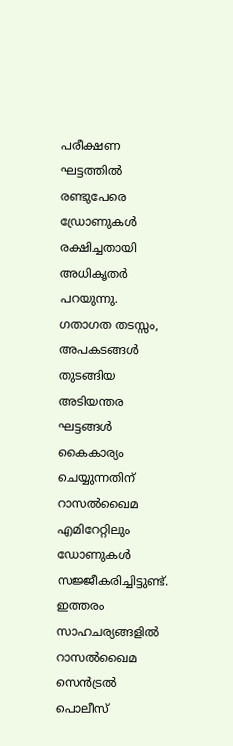പരീക്ഷണ ഘട്ടത്തില്‍ രണ്ടുപേരെ ഡ്രോണുകള്‍ രക്ഷിച്ചതായി അധികൃതര്‍ പറയുന്നു.
ഗതാഗത തടസ്സം, അപകടങ്ങള്‍ തുടങ്ങിയ അടിയന്തര ഘട്ടങ്ങള്‍ കൈകാര്യം ചെയ്യുന്നതിന് റാസല്‍ഖൈമ എമിറേറ്റിലും ഡോണുകള്‍ സജ്ജീകരിച്ചിട്ടുണ്ട്. ഇത്തരം സാഹചര്യങ്ങളില്‍ റാസല്‍ഖൈമ സെന്‍ട്രല്‍ പൊലീസ്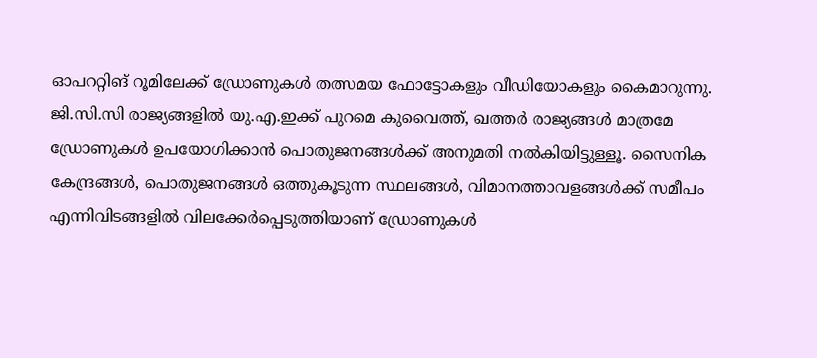ഓപററ്റിങ് റൂമിലേക്ക് ഡ്രോണുകള്‍ തത്സമയ ഫോട്ടോകളും വീഡിയോകളും കൈമാറുന്നു.
ജി.സി.സി രാജ്യങ്ങളില്‍ യു.എ.ഇക്ക് പുറമെ കുവൈത്ത്, ഖത്തര്‍ രാജ്യങ്ങള്‍ മാത്രമേ ഡ്രോണുകള്‍ ഉപയോഗിക്കാന്‍ പൊതുജനങ്ങള്‍ക്ക് അനുമതി നല്‍കിയിട്ടുള്ളൂ. സൈനിക കേന്ദ്രങ്ങള്‍, പൊതുജനങ്ങള്‍ ഒത്തുകൂടുന്ന സ്ഥലങ്ങള്‍, വിമാനത്താവളങ്ങള്‍ക്ക് സമീപം എന്നിവിടങ്ങളില്‍ വിലക്കേര്‍പ്പെടുത്തിയാണ് ഡ്രോണുകള്‍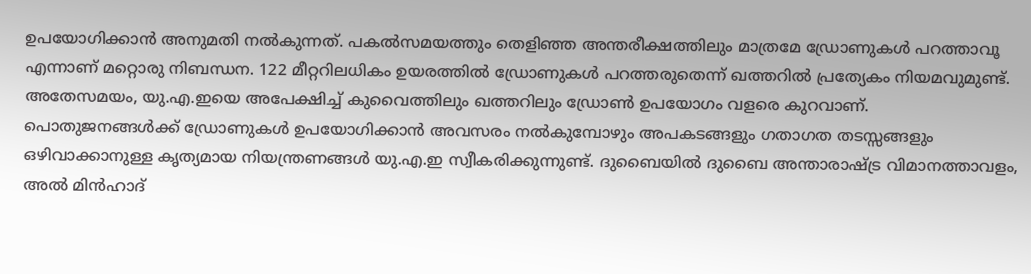ഉപയോഗിക്കാന്‍ അനുമതി നല്‍കുന്നത്. പകല്‍സമയത്തും തെളിഞ്ഞ അന്തരീക്ഷത്തിലും മാത്രമേ ഡ്രോണുകള്‍ പറത്താവൂ എന്നാണ് മറ്റൊരു നിബന്ധന. 122 മീറ്ററിലധികം ഉയരത്തില്‍ ഡ്രോണുകള്‍ പറത്തരുതെന്ന് ഖത്തറില്‍ പ്രത്യേകം നിയമവുമുണ്ട്. അതേസമയം, യു.എ.ഇയെ അപേക്ഷിച്ച് കുവൈത്തിലും ഖത്തറിലും ഡ്രോണ്‍ ഉപയോഗം വളരെ കുറവാണ്.
പൊതുജനങ്ങള്‍ക്ക് ഡ്രോണുകള്‍ ഉപയോഗിക്കാന്‍ അവസരം നല്‍കുമ്പോഴും അപകടങ്ങളും ഗതാഗത തടസ്സങ്ങളും ഒഴിവാക്കാനുള്ള കൃത്യമായ നിയന്ത്രണങ്ങള്‍ യു.എ.ഇ സ്വീകരിക്കുന്നുണ്ട്. ദുബൈയില്‍ ദുബൈ അന്താരാഷ്ട്ര വിമാനത്താവളം, അല്‍ മിന്‍ഹാദ്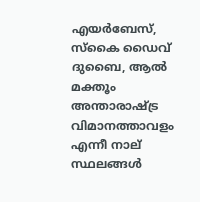എയര്‍ബേസ്, സ്കൈ ഡൈവ് ദുബൈ, ആല്‍ മക്തൂം അന്താരാഷ്ട്ര വിമാനത്താവളം എന്നീ നാല് സ്ഥലങ്ങള്‍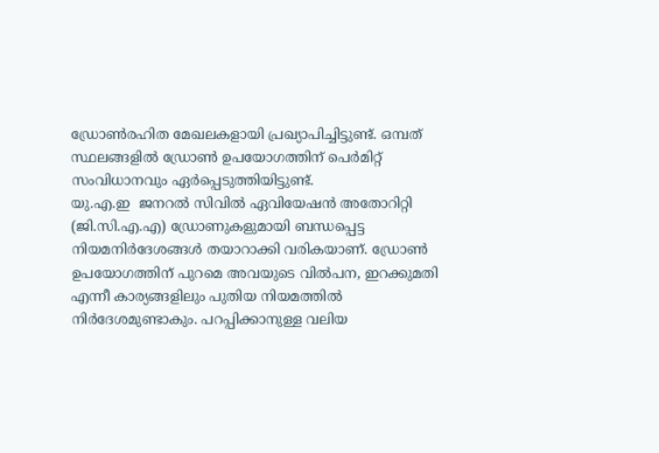ഡ്രോണ്‍രഹിത മേഖലകളായി പ്രഖ്യാപിച്ചിട്ടുണ്ട്. ഒമ്പത് സ്ഥലങ്ങളില്‍ ഡ്രോണ്‍ ഉപയോഗത്തിന് പെര്‍മിറ്റ് സംവിധാനവും ഏര്‍പ്പെടുത്തിയിട്ടുണ്ട്.
യു.എ.ഇ  ജനറല്‍ സിവില്‍ ഏവിയേഷന്‍ അതോറിറ്റി (ജി.സി.എ.എ) ഡ്രോണുകളുമായി ബന്ധപ്പെട്ട നിയമനിര്‍ദേശങ്ങള്‍ തയാറാക്കി വരികയാണ്. ഡ്രോണ്‍ ഉപയോഗത്തിന് പുറമെ അവയുടെ വില്‍പന, ഇറക്കുമതി എന്നീ കാര്യങ്ങളിലും പുതിയ നിയമത്തില്‍ നിര്‍ദേശമുണ്ടാകും. പറപ്പിക്കാനുള്ള വലിയ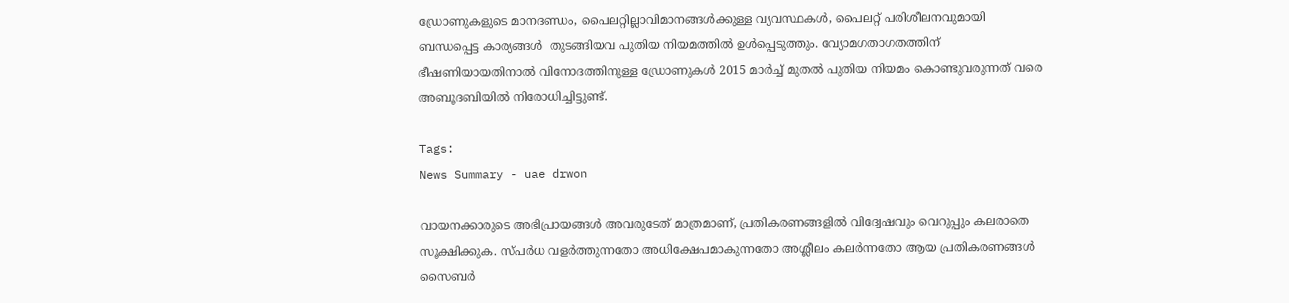ഡ്രോണുകളുടെ മാനദണ്ഡം, പൈലറ്റില്ലാവിമാനങ്ങള്‍ക്കുള്ള വ്യവസ്ഥകള്‍, പൈലറ്റ് പരിശീലനവുമായി ബന്ധപ്പെട്ട കാര്യങ്ങള്‍  തുടങ്ങിയവ പുതിയ നിയമത്തില്‍ ഉള്‍പ്പെടുത്തും. വ്യോമഗതാഗതത്തിന് ഭീഷണിയായതിനാല്‍ വിനോദത്തിനുള്ള ഡ്രോണുകള്‍ 2015 മാര്‍ച്ച് മുതല്‍ പുതിയ നിയമം കൊണ്ടുവരുന്നത് വരെ അബൂദബിയില്‍ നിരോധിച്ചിട്ടുണ്ട്.

Tags:
News Summary - uae drwon

വായനക്കാരുടെ അഭിപ്രായങ്ങള്‍ അവരുടേത് മാത്രമാണ്, പ്രതികരണങ്ങളിൽ വിദ്വേഷവും വെറുപ്പും കലരാതെ സൂക്ഷിക്കുക. സ്പർധ വളർത്തുന്നതോ അധിക്ഷേപമാകുന്നതോ അശ്ലീലം കലർന്നതോ ആയ പ്രതികരണങ്ങൾ സൈബർ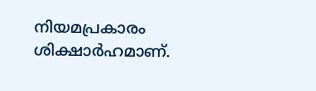നിയമപ്രകാരം ശിക്ഷാർഹമാണ്.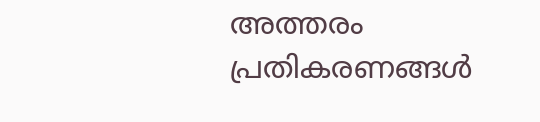അത്തരം പ്രതികരണങ്ങൾ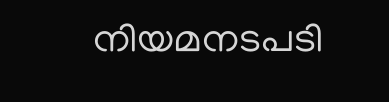നിയമനടപടി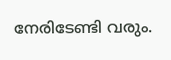നേരിടേണ്ടി വരും.